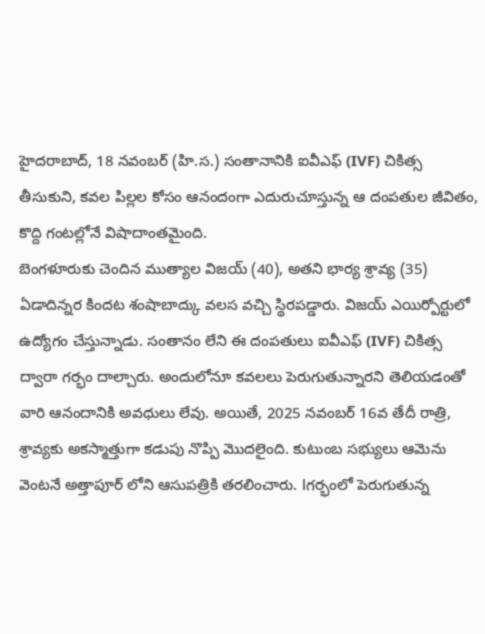హైదరాబాద్, 18 నవంబర్ (హి.స.) సంతానానికి ఐవీఎఫ్ (IVF) చికిత్స తీసుకుని, కవల పిల్లల కోసం ఆనందంగా ఎదురుచూస్తున్న ఆ దంపతుల జీవితం, కొద్ది గంటల్లోనే విషాదాంతమైంది.
బెంగళూరుకు చెందిన ముత్యాల విజయ్ (40), అతని భార్య శ్రావ్య (35) ఏడాదిన్నర కిందట శంషాబాద్కు వలస వచ్చి స్థిరపడ్డారు. విజయ్ ఎయిర్పోర్టులో ఉద్యోగం చేస్తున్నాడు. సంతానం లేని ఈ దంపతులు ఐవీఎఫ్ (IVF) చికిత్స ద్వారా గర్భం దాల్చారు. అందులోనూ కవలలు పెరుగుతున్నారని తెలియడంతో వారి ఆనందానికి అవధులు లేవు. అయితే, 2025 నవంబర్ 16వ తేదీ రాత్రి, శ్రావ్యకు అకస్మాత్తుగా కడుపు నొప్పి మొదలైంది. కుటుంబ సభ్యులు ఆమెను వెంటనే అత్తాపూర్ లోని ఆసుపత్రికి తరలించారు. lగర్భంలో పెరుగుతున్న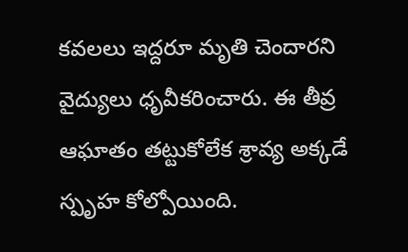కవలలు ఇద్దరూ మృతి చెందారని వైద్యులు ధృవీకరించారు. ఈ తీవ్ర ఆఘాతం తట్టుకోలేక శ్రావ్య అక్కడే స్పృహ కోల్పోయింది.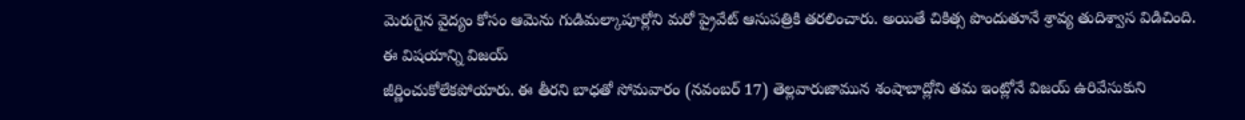మెరుగైన వైద్యం కోసం ఆమెను గుడిమల్కాపూర్లోని మరో ప్రైవేట్ ఆసుపత్రికి తరలించారు. అయితే చికిత్స పొందుతూనే శ్రావ్య తుదిశ్వాస విడిచింది.
ఈ విషయాన్ని విజయ్
జీర్ణించుకోలేకపోయారు. ఈ తీరని బాధతో సోమవారం (నవంబర్ 17) తెల్లవారుజామున శంషాబాద్లోని తమ ఇంట్లోనే విజయ్ ఉరివేసుకుని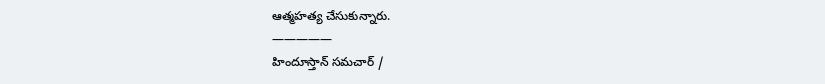ఆత్మహత్య చేసుకున్నారు.
—————
హిందూస్తాన్ సమచార్ /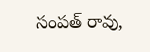సంపత్ రావు,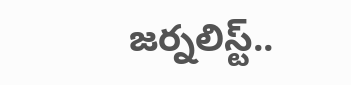జర్నలిస్ట్..